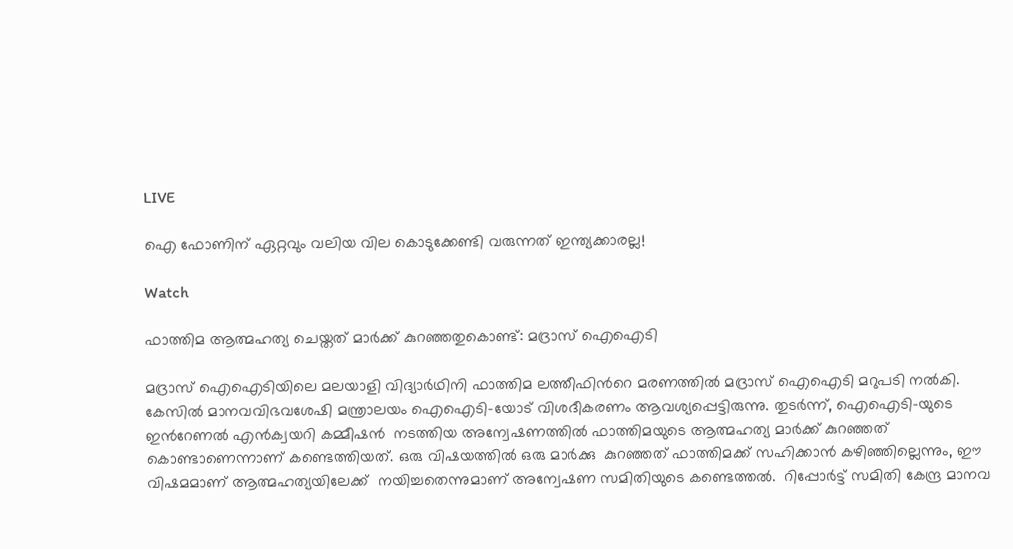LIVE

ഐ ഫോണിന് ഏറ്റവും വലിയ വില കൊടുക്കേണ്ടി വരുന്നത് ഇന്ത്യക്കാരല്ല!

Watch

ഫാത്തിമ ആത്മഹത്യ ചെയ്തത് മാർക്ക് കുറഞ്ഞതുകൊണ്ട്: മദ്രാസ് ഐഐടി

മദ്രാസ് ഐഐടിയിലെ മലയാളി വിദ്യാര്‍ഥിനി ഫാത്തിമ ലത്തീഫിന്‍റെ മരണത്തില്‍ മദ്രാസ് ഐഐടി മറുപടി നല്‍കി. കേസില്‍ മാനവവിഭവശേഷി മന്ത്രാലയം ഐഐടി-യോട് വിശദീകരണം ആവശ്യപ്പെട്ടിരുന്നു. തുടര്‍ന്ന്, ഐഐടി-യുടെ ഇന്‍റേണൽ എൻക്വയറി കമ്മീഷൻ  നടത്തിയ അന്വേഷണത്തില്‍ ഫാത്തിമയുടെ ആത്മഹത്യ മാർക്ക് കുറഞ്ഞത് കൊണ്ടാണെന്നാണ് കണ്ടെത്തിയത്. ഒരു വിഷയത്തിൽ ഒരു മാർക്കു  കുറഞ്ഞത് ഫാത്തിമക്ക് സഹിക്കാൻ കഴിഞ്ഞില്ലെന്നും, ഈ വിഷമമാണ് ആത്മഹത്യയിലേക്ക്  നയിച്ചതെന്നുമാണ് അന്വേഷണ സമിതിയുടെ കണ്ടെത്തൽ.  റിപ്പോർട്ട് സമിതി കേന്ദ്ര മാനവ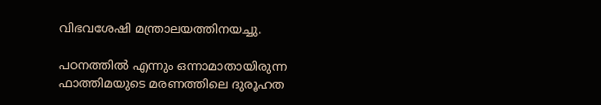വിഭവശേഷി മന്ത്രാലയത്തിനയച്ചു.

പഠനത്തിൽ എന്നും ഒന്നാമാതായിരുന്ന ഫാത്തിമയുടെ മരണത്തിലെ ദുരൂഹത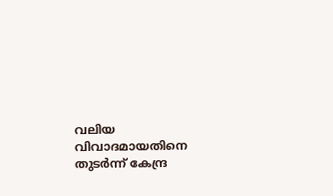വലിയ വിവാദമായതിനെ തുടർന്ന് കേന്ദ്ര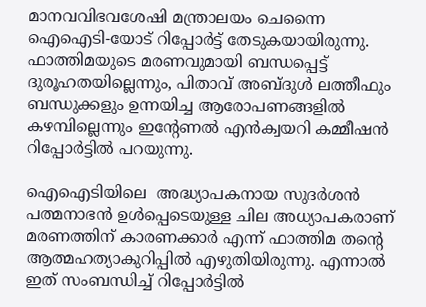മാനവവിഭവശേഷി മന്ത്രാലയം ചെന്നൈ ഐഐടി-യോട് റിപ്പോർട്ട് തേടുകയായിരുന്നു. ഫാത്തിമയുടെ മരണവുമായി ബന്ധപ്പെട്ട് ദുരൂഹതയില്ലെന്നും, പിതാവ് അബ്ദുൾ ലത്തീഫും ബന്ധുക്കളും ഉന്നയിച്ച ആരോപണങ്ങളിൽ കഴമ്പില്ലെന്നും ഇന്‍റേണൽ എൻക്വയറി കമ്മീഷൻ റിപ്പോർട്ടില്‍ പറയുന്നു.

ഐഐടിയിലെ  അദ്ധ്യാപകനായ സുദർശൻ പത്മനാഭൻ ഉൾപ്പെടെയുള്ള ചില അധ്യാപകരാണ് മരണത്തിന് കാരണക്കാർ എന്ന് ഫാത്തിമ തന്‍റെ ആത്മഹത്യാകുറിപ്പിൽ എഴുതിയിരുന്നു. എന്നാൽ ഇത് സംബന്ധിച്ച് റിപ്പോർട്ടിൽ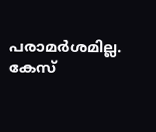പരാമർശമില്ല. കേസ്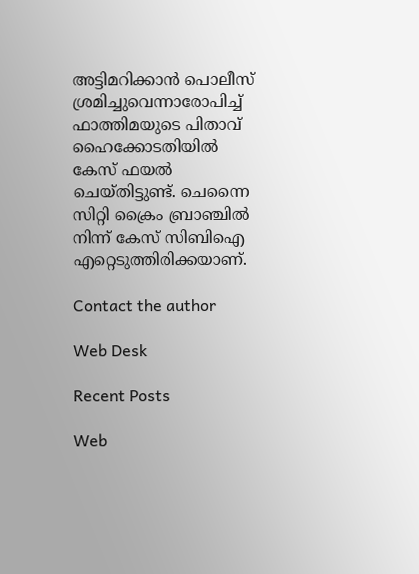അട്ടിമറിക്കാൻ പൊലീസ് ശ്രമിച്ചുവെന്നാരോപിച്ച് ഫാത്തിമയുടെ പിതാവ് ഹൈക്കോടതിയിൽ കേസ് ഫയൽ ചെയ്തിട്ടുണ്ട്. ചെന്നൈ സിറ്റി ക്രൈം ബ്രാഞ്ചിൽ നിന്ന് കേസ് സിബിഐ എറ്റെടുത്തിരിക്കയാണ്.

Contact the author

Web Desk

Recent Posts

Web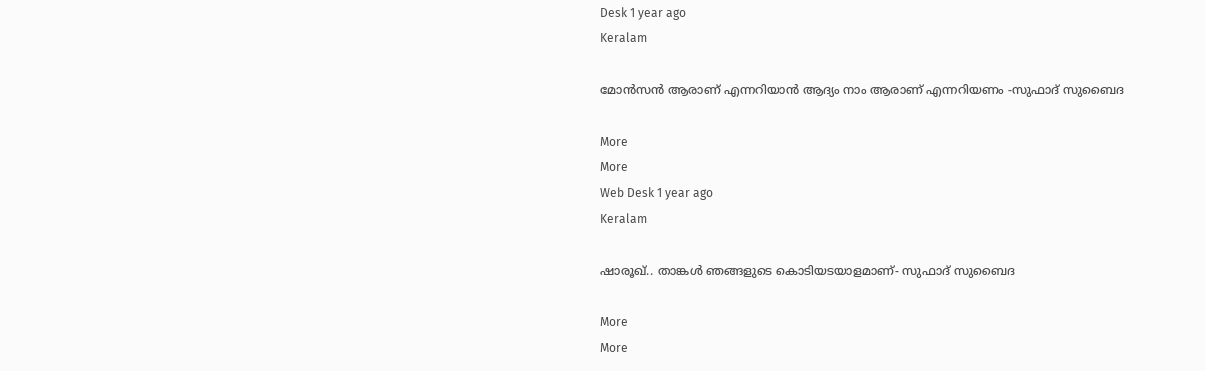Desk 1 year ago
Keralam

മോന്‍സന്‍ ആരാണ് എന്നറിയാന്‍ ആദ്യം നാം ആരാണ് എന്നറിയണം -സുഫാദ് സുബൈദ

More
More
Web Desk 1 year ago
Keralam

ഷാരൂഖ്.. താങ്കള്‍ ഞങ്ങളുടെ കൊടിയടയാളമാണ്- സുഫാദ് സുബൈദ

More
More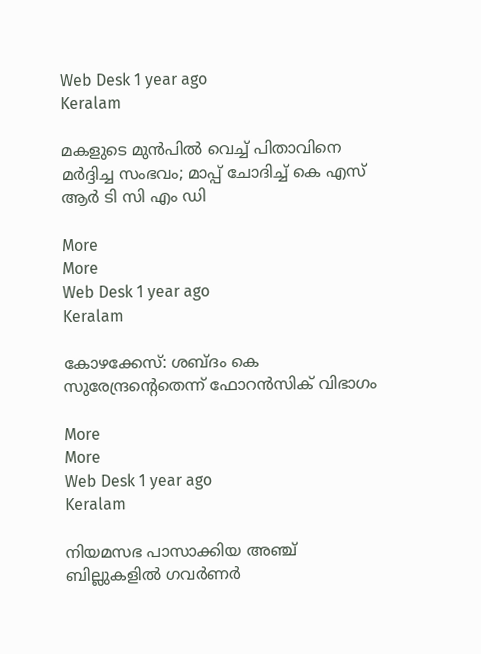Web Desk 1 year ago
Keralam

മകളുടെ മുന്‍പില്‍ വെച്ച് പിതാവിനെ മര്‍ദ്ദിച്ച സംഭവം; മാപ്പ് ചോദിച്ച് കെ എസ് ആര്‍ ടി സി എം ഡി

More
More
Web Desk 1 year ago
Keralam

കോഴക്കേസ്: ശബ്ദം കെ സുരേന്ദ്രന്‍റെതെന്ന് ഫോറന്‍സിക് വിഭാഗം

More
More
Web Desk 1 year ago
Keralam

നിയമസഭ പാസാക്കിയ അഞ്ച് ബില്ലുകളില്‍ ഗവര്‍ണര്‍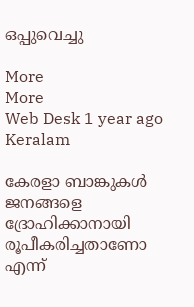ഒപ്പുവെച്ചു

More
More
Web Desk 1 year ago
Keralam

കേരളാ ബാങ്കുകള്‍ ജനങ്ങളെ ദ്രോഹിക്കാനായി രൂപീകരിച്ചതാണോ എന്ന്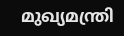മുഖ്യമന്ത്രി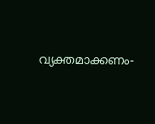വ്യക്തമാക്കണം-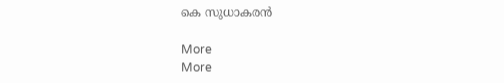കെ സുധാകരന്‍

More
More